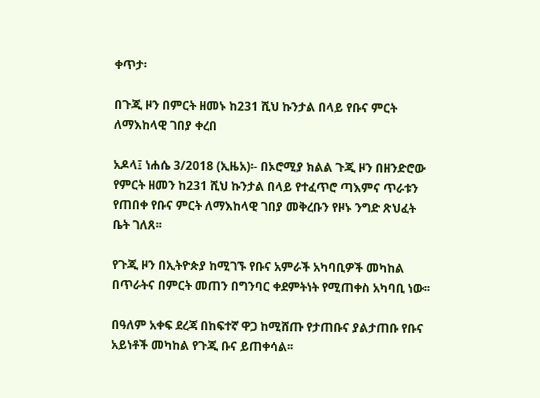ቀጥታ፡

በጉጂ ዞን በምርት ዘመኑ ከ231 ሺህ ኩንታል በላይ የቡና ምርት ለማእከላዊ ገበያ ቀረበ

አዶላ፤ ነሐሴ 3/2018 (ኢዜአ)፡- በኦሮሚያ ክልል ጉጂ ዞን በዘንድሮው የምርት ዘመን ከ231 ሺህ ኩንታል በላይ የተፈጥሮ ጣእምና ጥራቱን የጠበቀ የቡና ምርት ለማእከላዊ ገበያ መቅረቡን የዞኑ ንግድ ጽህፈት ቤት ገለጸ፡፡

የጉጂ ዞን በኢትዮጵያ ከሚገኙ የቡና አምራች አካባቢዎች መካከል በጥራትና በምርት መጠን በግንባር ቀደምትነት የሚጠቀስ አካባቢ ነው፡፡

በዓለም አቀፍ ደረጃ በከፍተኛ ዋጋ ከሚሸጡ የታጠቡና ያልታጠቡ የቡና አይነቶች መካከል የጉጂ ቡና ይጠቀሳል፡፡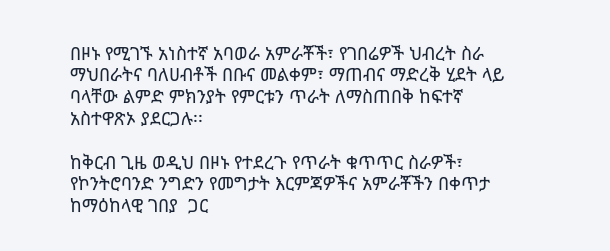በዞኑ የሚገኙ አነስተኛ አባወራ አምራቾች፣ የገበሬዎች ህብረት ስራ ማህበራትና ባለሀብቶች በቡና መልቀም፣ ማጠብና ማድረቅ ሂደት ላይ ባላቸው ልምድ ምክንያት የምርቱን ጥራት ለማስጠበቅ ከፍተኛ አስተዋጽኦ ያደርጋሉ፡፡

ከቅርብ ጊዜ ወዲህ በዞኑ የተደረጉ የጥራት ቁጥጥር ስራዎች፣ የኮንትሮባንድ ንግድን የመግታት እርምጃዎችና አምራቾችን በቀጥታ ከማዕከላዊ ገበያ  ጋር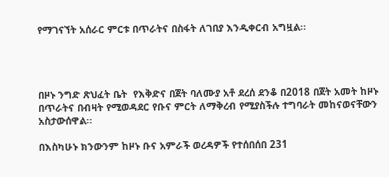የማገናኘት አሰራር ምርቱ በጥራትና በስፋት ለገበያ እንዲቀርብ አግዟል፡፡




በዞኑ ንግድ ጽህፈት ቤት  የእቅድና በጀት ባለሙያ አቶ ደረሰ ደንቆ በ2018 በጀት አመት ከዞኑ በጥራትና በብዛት የሚወዳደር የቡና ምርት ለማቅረብ የሚያስችሉ ተግባራት መከናወናቸውን አስታውሰዋል፡፡

በእስካሁኑ ክንውንም ከዞኑ ቡና አምራች ወረዳዎች የተሰበሰበ 231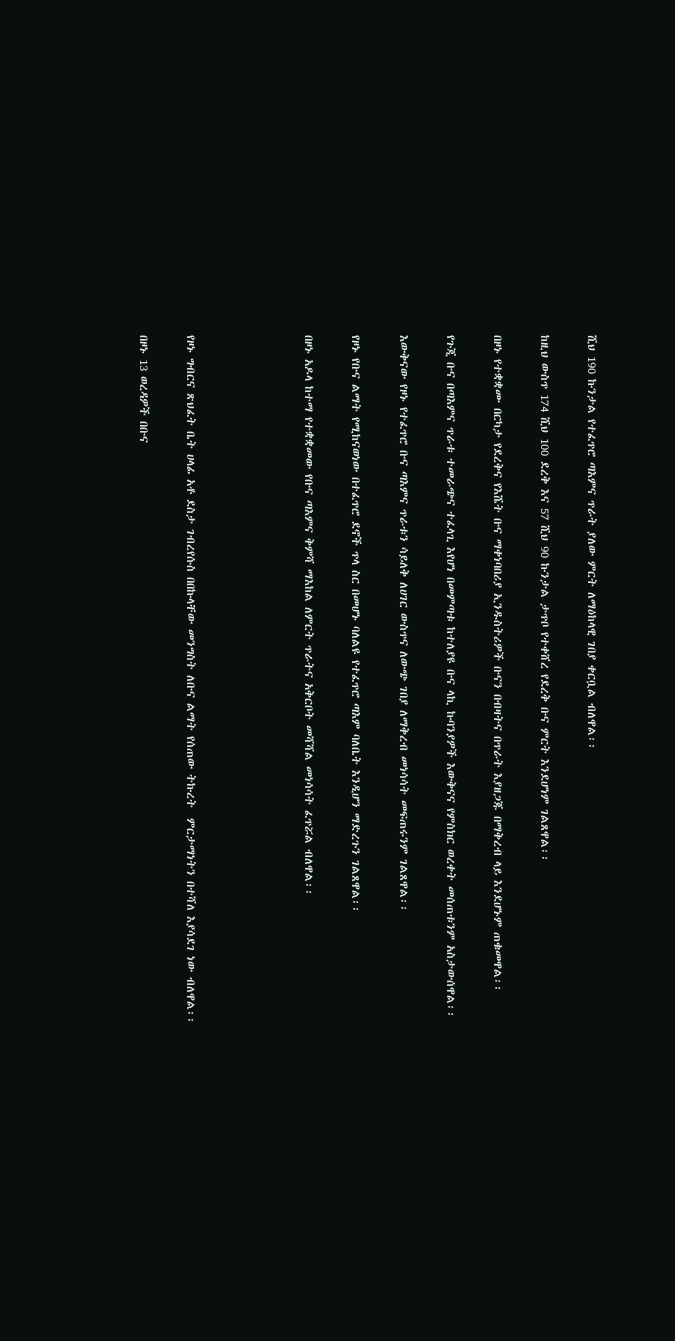ሺህ 190 ኩንታል የተፈጥሮ ጣእምና ጥራት ያለው ምርት ለማዕከላዊ ገበያ ቀርቧል ብለዋል፡፡

ከዚህ ውስጥ 174 ሺህ 100 ደረቅ እና 57 ሺህ 90 ኩንታል ታጥቦ የተቀሸረ የደረቅ ቡና ምርት እንደሆነም ገልጸዋል፡፡

በዞኑ የተቋቋሙ በርካታ የደረቅና የእሼት ቡና ማቀነባበሪያ ኢንዱስትሪዎች ቡናን በብዛትና በጥራት እያዘጋጁ በማቅረብ ላይ እንደሆኑም ጠቁመዋል፡፡

የጉጂ ቡና በጣእምና ጥራቱ ተመራጭና ተፈላጊ እየሆነ በመምጣቱ ከተለያዩ ቡና ላኪ ኩባንያዎች እውቅናና የምስክር ወረቀት መሰጠቱንም አስታውሰዋል፡፡

እውቅናው የዞኑ የተፈጥሮ ቡና ጣእምና ጥራቱን ሳይለቅ ለሀገር ውስጥና ለውጭ ገበያ ለማቅረብ መነሳሳት መፍጠሩንም ገልጸዋል፡፡

የዞኑ የቡና ልማት የሚከናወነው በተፈጥሮ ደኖች ጥላ ስር በመሆኑ ባለልዩ የተፈጥሮ ጣእም ባለቤት እንዲሆን ማድረጉን ገልጸዋል፡፡

በዞኑ አዶላ ከተማ የተቋቋመው የቡና ጣእምና ቅምሻ ማእከል ለምርት ጥራትና አቅርቦት መሻሻል መነሳሳት ፈጥሯል ብለዋል፡፡




የዞኑ ግብርና ጽህፈት ቤት ሀላፊ አቶ ደስታ ገብረየሱስ በበኩላቸው መንግስት ለቡና ልማት የሰጠው ትኩረት  ምርታማነትን በተሻለ እያሳደገ ነው ብለዋል፡፡

በዞኑ 13 ወረዳዎች በቡና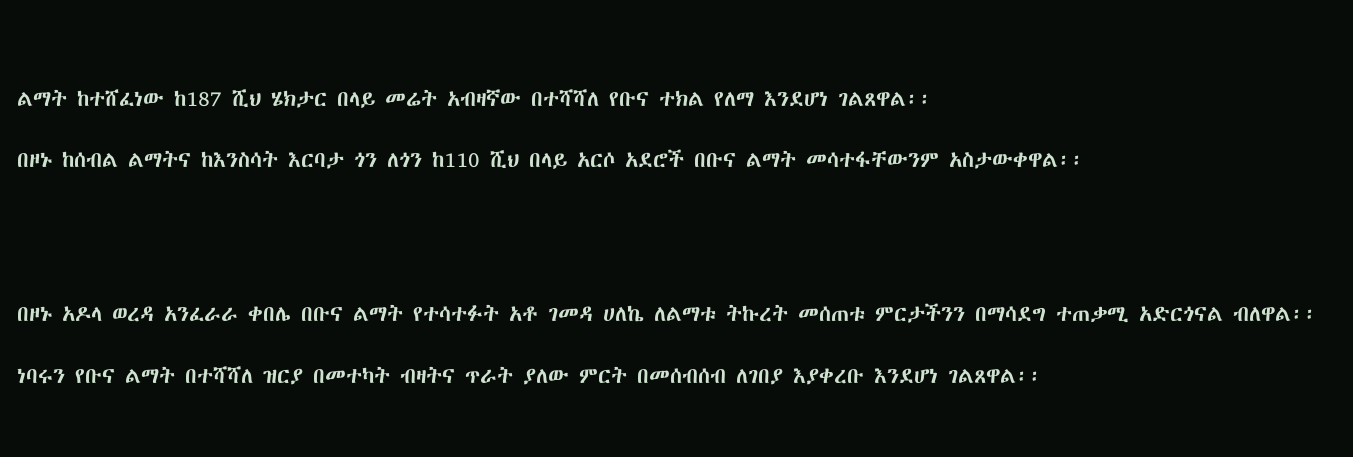ልማት ከተሸፈነው ከ187 ሺህ ሄክታር በላይ መሬት አብዛኛው በተሻሻለ የቡና ተክል የለማ እንደሆነ ገልጸዋል፡፡

በዞኑ ከሰብል ልማትና ከእንስሳት እርባታ ጎን ለጎን ከ110 ሺህ በላይ አርሶ አደሮች በቡና ልማት መሳተፋቸውንም አስታውቀዋል፡፡




በዞኑ አዶላ ወረዳ አንፈራራ ቀበሌ በቡና ልማት የተሳተፉት አቶ ገመዳ ሀለኬ ለልማቱ ትኩረት መሰጠቱ ምርታችንን በማሳደግ ተጠቃሚ አድርጎናል ብለዋል፡፡

ነባሩን የቡና ልማት በተሻሻለ ዝርያ በመተካት ብዛትና ጥራት ያለው ምርት በመሰብሰብ ለገበያ እያቀረቡ እንደሆነ ገልጸዋል፡፡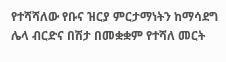የተሻሻለው የቡና ዝርያ ምርታማነትን ከማሳደግ ሌላ ብርድና በሽታ በመቋቋም የተሻለ መርት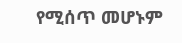የሚሰጥ መሆኑም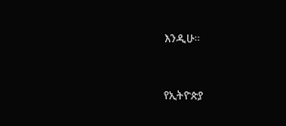እንዲሁ።



የኢትዮጵያ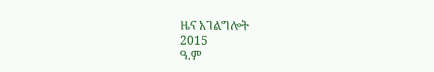ዜና አገልግሎት
2015
ዓ.ም